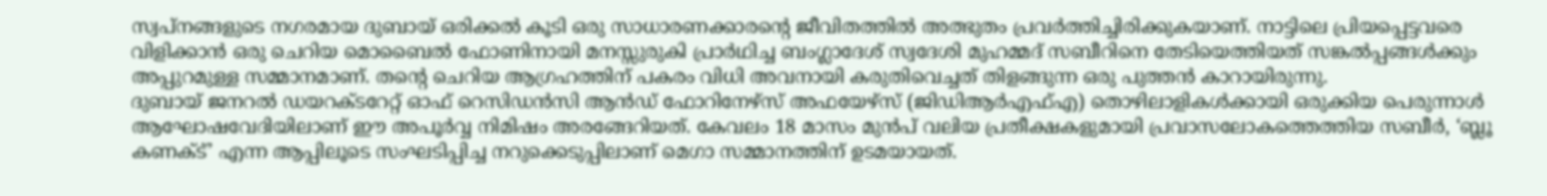സ്വപ്നങ്ങളുടെ നഗരമായ ദുബായ് ഒരിക്കൽ കൂടി ഒരു സാധാരണക്കാരന്റെ ജീവിതത്തിൽ അത്ഭുതം പ്രവർത്തിച്ചിരിക്കുകയാണ്. നാട്ടിലെ പ്രിയപ്പെട്ടവരെ വിളിക്കാൻ ഒരു ചെറിയ മൊബൈൽ ഫോണിനായി മനസ്സുരുകി പ്രാർഥിച്ച ബംഗ്ലാദേശ് സ്വദേശി മുഹമ്മദ് സബീറിനെ തേടിയെത്തിയത് സങ്കൽപ്പങ്ങൾക്കും അപ്പുറമുള്ള സമ്മാനമാണ്. തന്റെ ചെറിയ ആഗ്രഹത്തിന് പകരം വിധി അവനായി കരുതിവെച്ചത് തിളങ്ങുന്ന ഒരു പുത്തൻ കാറായിരുന്നു.
ദുബായ് ജനറൽ ഡയറക്ടറേറ്റ് ഓഫ് റെസിഡൻസി ആൻഡ് ഫോറിനേഴ്സ് അഫയേഴ്സ് (ജിഡിആർഎഫ്എ) തൊഴിലാളികൾക്കായി ഒരുക്കിയ പെരുന്നാൾ ആഘോഷവേദിയിലാണ് ഈ അപൂർവ്വ നിമിഷം അരങ്ങേറിയത്. കേവലം 18 മാസം മുൻപ് വലിയ പ്രതീക്ഷകളുമായി പ്രവാസലോകത്തെത്തിയ സബീർ, ‘ബ്ലൂ കണക്ട്’ എന്ന ആപ്പിലൂടെ സംഘടിപ്പിച്ച നറുക്കെടുപ്പിലാണ് മെഗാ സമ്മാനത്തിന് ഉടമയായത്.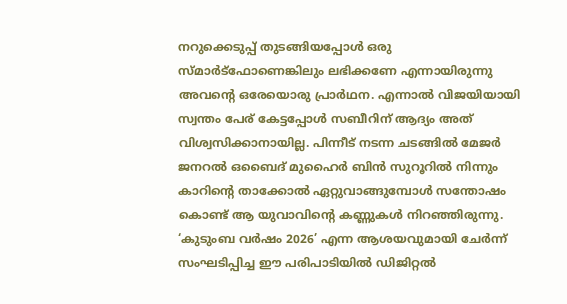നറുക്കെടുപ്പ് തുടങ്ങിയപ്പോൾ ഒരു സ്മാർട്ഫോണെങ്കിലും ലഭിക്കണേ എന്നായിരുന്നു അവന്റെ ഒരേയൊരു പ്രാർഥന. എന്നാൽ വിജയിയായി സ്വന്തം പേര് കേട്ടപ്പോൾ സബീറിന് ആദ്യം അത് വിശ്വസിക്കാനായില്ല. പിന്നീട് നടന്ന ചടങ്ങിൽ മേജർ ജനറൽ ഒബൈദ് മുഹൈർ ബിൻ സുറൂറിൽ നിന്നും കാറിന്റെ താക്കോൽ ഏറ്റുവാങ്ങുമ്പോൾ സന്തോഷം കൊണ്ട് ആ യുവാവിന്റെ കണ്ണുകൾ നിറഞ്ഞിരുന്നു.
‘കുടുംബ വർഷം 2026’ എന്ന ആശയവുമായി ചേർന്ന് സംഘടിപ്പിച്ച ഈ പരിപാടിയിൽ ഡിജിറ്റൽ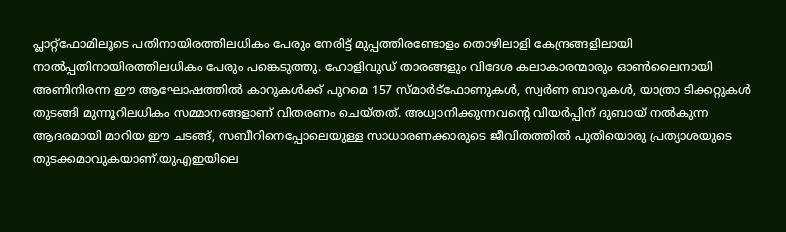പ്ലാറ്റ്ഫോമിലൂടെ പതിനായിരത്തിലധികം പേരും നേരിട്ട് മുപ്പത്തിരണ്ടോളം തൊഴിലാളി കേന്ദ്രങ്ങളിലായി നാൽപ്പതിനായിരത്തിലധികം പേരും പങ്കെടുത്തു. ഹോളിവുഡ് താരങ്ങളും വിദേശ കലാകാരന്മാരും ഓൺലൈനായി അണിനിരന്ന ഈ ആഘോഷത്തിൽ കാറുകൾക്ക് പുറമെ 157 സ്മാർട്ഫോണുകൾ, സ്വർണ ബാറുകൾ, യാത്രാ ടിക്കറ്റുകൾ തുടങ്ങി മുന്നൂറിലധികം സമ്മാനങ്ങളാണ് വിതരണം ചെയ്തത്. അധ്വാനിക്കുന്നവന്റെ വിയർപ്പിന് ദുബായ് നൽകുന്ന ആദരമായി മാറിയ ഈ ചടങ്ങ്, സബീറിനെപ്പോലെയുള്ള സാധാരണക്കാരുടെ ജീവിതത്തിൽ പുതിയൊരു പ്രത്യാശയുടെ തുടക്കമാവുകയാണ്.യുഎഇയിലെ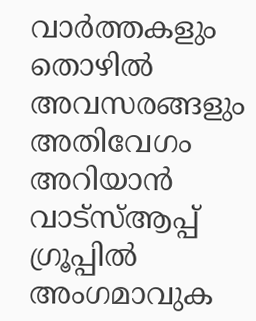വാർത്തകളും തൊഴിൽ അവസരങ്ങളും അതിവേഗം അറിയാൻ വാട്സ്ആപ്പ് ഗ്രൂപ്പിൽ അംഗമാവുക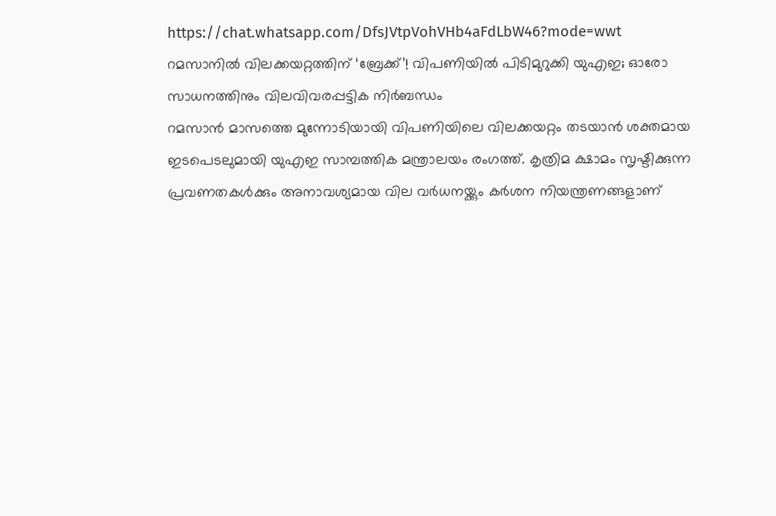https://chat.whatsapp.com/DfsJVtpVohVHb4aFdLbW46?mode=wwt
റമസാനിൽ വിലക്കയറ്റത്തിന് ‘ബ്രേക്ക്’! വിപണിയിൽ പിടിമുറുക്കി യുഎഇ; ഓരോ സാധനത്തിനും വിലവിവരപ്പട്ടിക നിർബന്ധം
റമസാൻ മാസത്തെ മുന്നോടിയായി വിപണിയിലെ വിലക്കയറ്റം തടയാൻ ശക്തമായ ഇടപെടലുമായി യുഎഇ സാമ്പത്തിക മന്ത്രാലയം രംഗത്ത്. കൃത്രിമ ക്ഷാമം സൃഷ്ടിക്കുന്ന പ്രവണതകൾക്കും അനാവശ്യമായ വില വർധനയ്ക്കും കർശന നിയന്ത്രണങ്ങളാണ്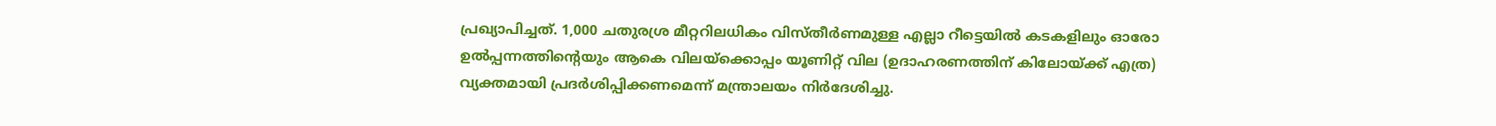പ്രഖ്യാപിച്ചത്. 1,000 ചതുരശ്ര മീറ്ററിലധികം വിസ്തീർണമുള്ള എല്ലാ റീട്ടെയിൽ കടകളിലും ഓരോ ഉൽപ്പന്നത്തിന്റെയും ആകെ വിലയ്ക്കൊപ്പം യൂണിറ്റ് വില (ഉദാഹരണത്തിന് കിലോയ്ക്ക് എത്ര) വ്യക്തമായി പ്രദർശിപ്പിക്കണമെന്ന് മന്ത്രാലയം നിർദേശിച്ചു.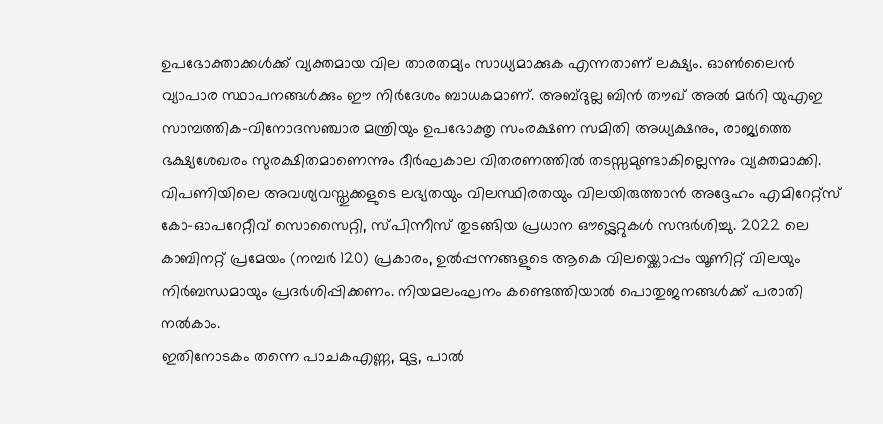ഉപഭോക്താക്കൾക്ക് വ്യക്തമായ വില താരതമ്യം സാധ്യമാക്കുക എന്നതാണ് ലക്ഷ്യം. ഓൺലൈൻ വ്യാപാര സ്ഥാപനങ്ങൾക്കും ഈ നിർദേശം ബാധകമാണ്. അബ്ദുല്ല ബിൻ തൗഖ് അൽ മർറി യുഎഇ സാമ്പത്തിക-വിനോദസഞ്ചാര മന്ത്രിയും ഉപഭോക്തൃ സംരക്ഷണ സമിതി അധ്യക്ഷനും, രാജ്യത്തെ ഭക്ഷ്യശേഖരം സുരക്ഷിതമാണെന്നും ദീർഘകാല വിതരണത്തിൽ തടസ്സമുണ്ടാകില്ലെന്നും വ്യക്തമാക്കി. വിപണിയിലെ അവശ്യവസ്തുക്കളുടെ ലഭ്യതയും വിലസ്ഥിരതയും വിലയിരുത്താൻ അദ്ദേഹം എമിറേറ്റ്സ് കോ-ഓപറേറ്റീവ് സൊസൈറ്റി, സ്പിന്നീസ് തുടങ്ങിയ പ്രധാന ഔട്ട്ലെറ്റുകൾ സന്ദർശിച്ചു. 2022 ലെ കാബിനറ്റ് പ്രമേയം (നമ്പർ 120) പ്രകാരം, ഉൽപ്പന്നങ്ങളുടെ ആകെ വിലയ്ക്കൊപ്പം യൂണിറ്റ് വിലയും നിർബന്ധമായും പ്രദർശിപ്പിക്കണം. നിയമലംഘനം കണ്ടെത്തിയാൽ പൊതുജനങ്ങൾക്ക് പരാതി നൽകാം.
ഇതിനോടകം തന്നെ പാചകഎണ്ണ, മുട്ട, പാൽ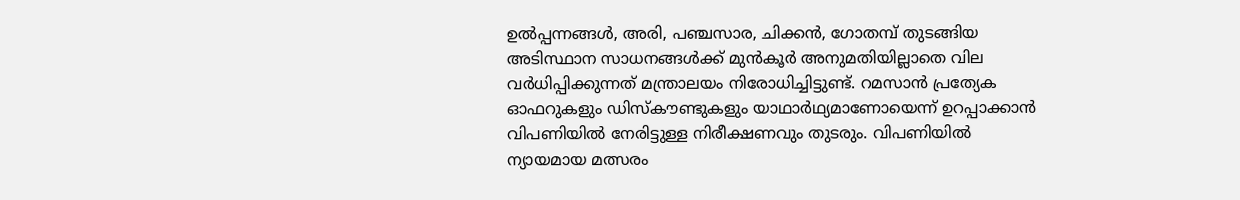ഉൽപ്പന്നങ്ങൾ, അരി, പഞ്ചസാര, ചിക്കൻ, ഗോതമ്പ് തുടങ്ങിയ അടിസ്ഥാന സാധനങ്ങൾക്ക് മുൻകൂർ അനുമതിയില്ലാതെ വില വർധിപ്പിക്കുന്നത് മന്ത്രാലയം നിരോധിച്ചിട്ടുണ്ട്. റമസാൻ പ്രത്യേക ഓഫറുകളും ഡിസ്കൗണ്ടുകളും യാഥാർഥ്യമാണോയെന്ന് ഉറപ്പാക്കാൻ വിപണിയിൽ നേരിട്ടുള്ള നിരീക്ഷണവും തുടരും. വിപണിയിൽ ന്യായമായ മത്സരം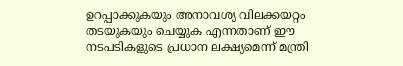ഉറപ്പാക്കുകയും അനാവശ്യ വിലക്കയറ്റം തടയുകയും ചെയ്യുക എന്നതാണ് ഈ നടപടികളുടെ പ്രധാന ലക്ഷ്യമെന്ന് മന്ത്രി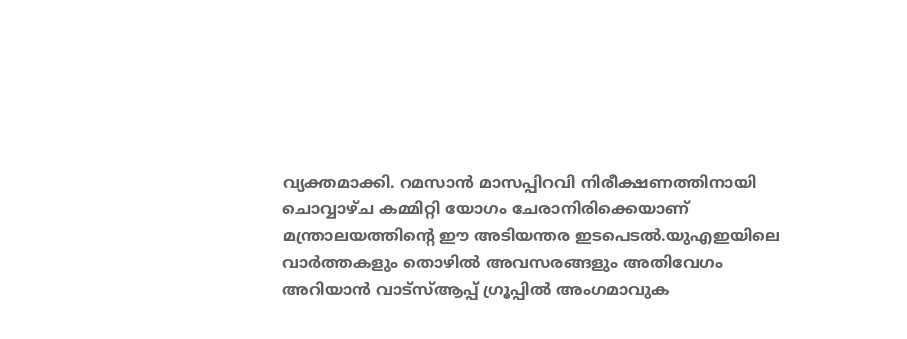വ്യക്തമാക്കി. റമസാൻ മാസപ്പിറവി നിരീക്ഷണത്തിനായി ചൊവ്വാഴ്ച കമ്മിറ്റി യോഗം ചേരാനിരിക്കെയാണ് മന്ത്രാലയത്തിന്റെ ഈ അടിയന്തര ഇടപെടൽ.യുഎഇയിലെ വാർത്തകളും തൊഴിൽ അവസരങ്ങളും അതിവേഗം അറിയാൻ വാട്സ്ആപ്പ് ഗ്രൂപ്പിൽ അംഗമാവുക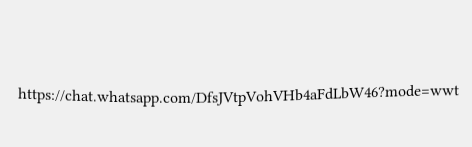https://chat.whatsapp.com/DfsJVtpVohVHb4aFdLbW46?mode=wwt